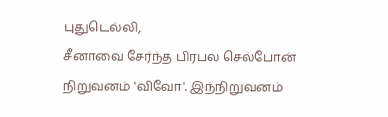புதுடெல்லி,
சீனாவை சேர்ந்த பிரபல செல்போன் நிறுவனம் 'விவோ'. இந்நிறுவனம்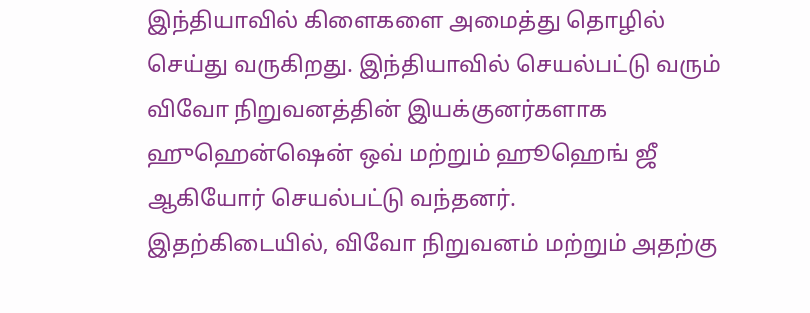இந்தியாவில் கிளைகளை அமைத்து தொழில் செய்து வருகிறது. இந்தியாவில் செயல்பட்டு வரும் விவோ நிறுவனத்தின் இயக்குனர்களாக ஹுஹென்ஷென் ஒவ் மற்றும் ஹூஹெங் ஜீ ஆகியோர் செயல்பட்டு வந்தனர்.
இதற்கிடையில், விவோ நிறுவனம் மற்றும் அதற்கு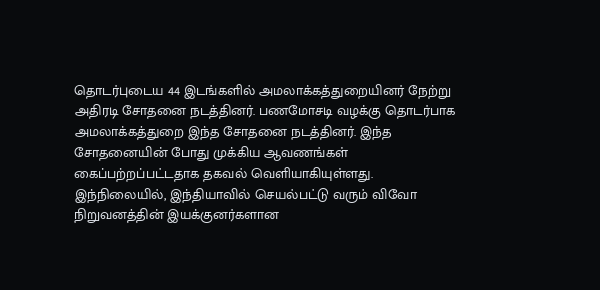தொடர்புடைய 44 இடங்களில் அமலாக்கத்துறையினர் நேற்று அதிரடி சோதனை நடத்தினர். பணமோசடி வழக்கு தொடர்பாக அமலாக்கத்துறை இந்த சோதனை நடத்தினர். இந்த சோதனையின் போது முக்கிய ஆவணங்கள் கைப்பற்றப்பட்டதாக தகவல் வெளியாகியுள்ளது.
இந்நிலையில், இந்தியாவில் செயல்பட்டு வரும் விவோ நிறுவனத்தின் இயக்குனர்களான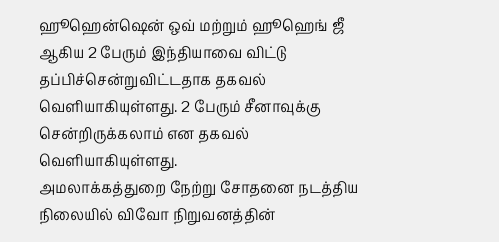ஹூஹென்ஷென் ஒவ் மற்றும் ஹூஹெங் ஜீ ஆகிய 2 பேரும் இந்தியாவை விட்டு தப்பிச்சென்றுவிட்டதாக தகவல் வெளியாகியுள்ளது. 2 பேரும் சீனாவுக்கு சென்றிருக்கலாம் என தகவல் வெளியாகியுள்ளது.
அமலாக்கத்துறை நேற்று சோதனை நடத்திய நிலையில் விவோ நிறுவனத்தின்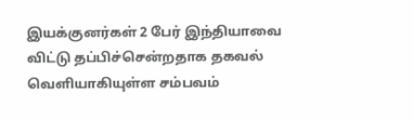இயக்குனர்கள் 2 பேர் இந்தியாவை விட்டு தப்பிச்சென்றதாக தகவல் வெளியாகியுள்ள சம்பவம்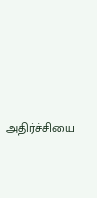அதிர்ச்சியை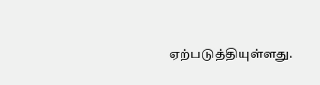ஏற்படுத்தியுள்ளது.